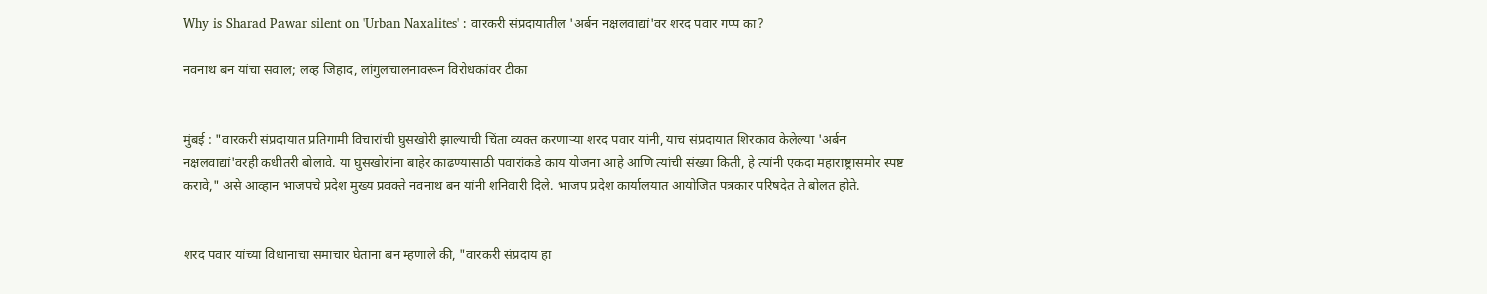Why is Sharad Pawar silent on 'Urban Naxalites' : वारकरी संप्रदायातील 'अर्बन नक्षलवाद्यां'वर शरद पवार गप्प का?

नवनाथ बन यांचा सवाल; लव्ह जिहाद, लांगुलचालनावरून विरोधकांवर टीका


मुंबई : "वारकरी संप्रदायात प्रतिगामी विचारांची घुसखोरी झाल्याची चिंता व्यक्त करणाऱ्या शरद पवार यांनी, याच संप्रदायात शिरकाव केलेल्या 'अर्बन नक्षलवाद्यां'वरही कधीतरी बोलावे. या घुसखोरांना बाहेर काढण्यासाठी पवारांकडे काय योजना आहे आणि त्यांची संख्या किती, हे त्यांनी एकदा महाराष्ट्रासमोर स्पष्ट करावे," असे आव्हान भाजपचे प्रदेश मुख्य प्रवक्ते नवनाथ बन यांनी शनिवारी दिले. भाजप प्रदेश कार्यालयात आयोजित पत्रकार परिषदेत ते बोलत होते.


शरद पवार यांच्या विधानाचा समाचार घेताना बन म्हणाले की, "वारकरी संप्रदाय हा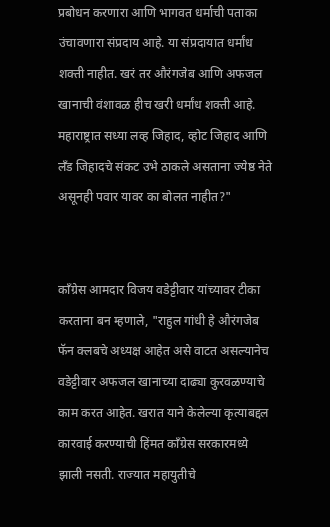प्रबोधन करणारा आणि भागवत धर्माची पताका उंचावणारा संप्रदाय आहे. या संप्रदायात धर्मांध शक्ती नाहीत. खरं तर औरंगजेब आणि अफजल खानाची वंशावळ हीच खरी धर्मांध शक्ती आहे. महाराष्ट्रात सध्या लव्ह जिहाद, व्होट जिहाद आणि लँड जिहादचे संकट उभे ठाकले असताना ज्येष्ठ नेते असूनही पवार यावर का बोलत नाहीत?"


काँग्रेस आमदार विजय वडेट्टीवार यांच्यावर टीका करताना बन म्हणाले, "राहुल गांधी हे औरंगजेब फॅन क्लबचे अध्यक्ष आहेत असे वाटत असल्यानेच वडेट्टीवार अफजल खानाच्या दाढ्या कुरवळण्याचे काम करत आहेत. खरात याने केलेल्या कृत्याबद्दल कारवाई करण्याची हिंमत काँग्रेस सरकारमध्ये झाली नसती. राज्यात महायुतीचे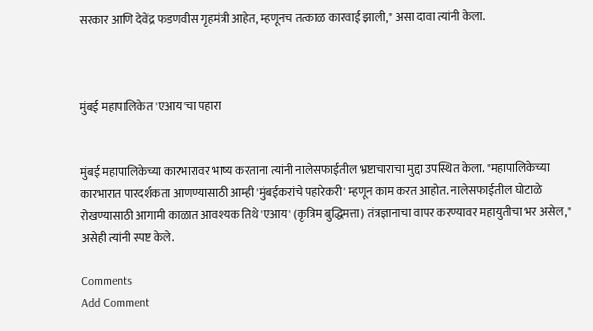सरकार आणि देवेंद्र फडणवीस गृहमंत्री आहेत, म्हणूनच तत्काळ कारवाई झाली," असा दावा त्यांनी केला.



मुंबई महापालिकेत 'एआय'चा पहारा


मुंबई महापालिकेच्या कारभारावर भाष्य करताना त्यांनी नालेसफाईतील भ्रष्टाचाराचा मुद्दा उपस्थित केला. "महापालिकेच्या कारभारात पारदर्शकता आणण्यासाठी आम्ही 'मुंबईकरांचे पहारेकरी' म्हणून काम करत आहोत. नालेसफाईतील घोटाळे रोखण्यासाठी आगामी काळात आवश्यक तिथे 'एआय' (कृत्रिम बुद्धिमत्ता) तंत्रज्ञानाचा वापर करण्यावर महायुतीचा भर असेल," असेही त्यांनी स्पष्ट केले.

Comments
Add Comment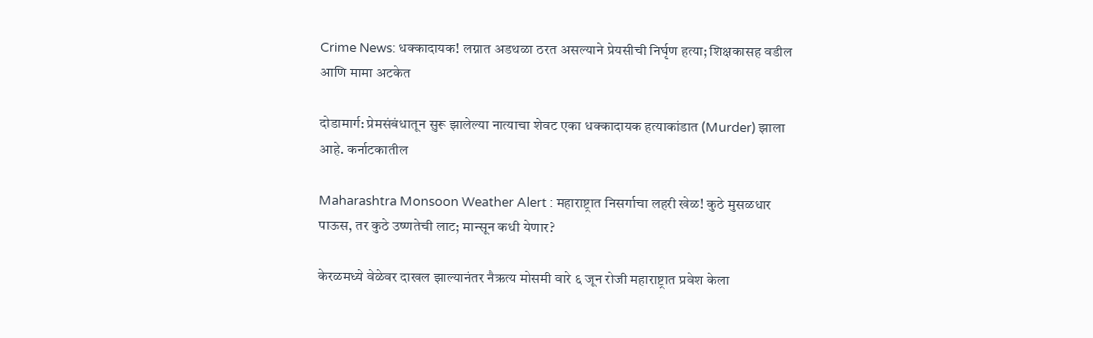Crime News: धक्कादायक! लग्नात अडथळा ठरत असल्याने प्रेयसीची निर्घृण हत्या; शिक्षकासह वडील आणि मामा अटकेत

दोडामार्ग: प्रेमसंबंधातून सुरू झालेल्या नात्याचा शेवट एका धक्कादायक हत्याकांडात (Murder) झाला आहे. कर्नाटकातील

Maharashtra Monsoon Weather Alert : महाराष्ट्रात निसर्गाचा लहरी खेळ! कुठे मुसळधार पाऊस, तर कुठे उष्णतेची लाट; मान्सून कधी येणार?

केरळमध्ये वेळेवर दाखल झाल्यानंतर नैऋत्य मोसमी वारे ६ जून रोजी महाराष्ट्रात प्रवेश केला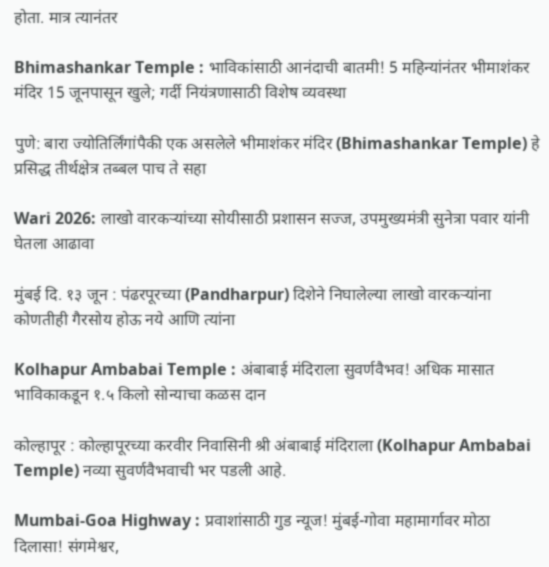होता. मात्र त्यानंतर

Bhimashankar Temple : भाविकांसाठी आनंदाची बातमी! 5 महिन्यांनंतर भीमाशंकर मंदिर 15 जूनपासून खुले; गर्दी नियंत्रणासाठी विशेष व्यवस्था

पुणे: बारा ज्योतिर्लिंगांपैकी एक असलेले भीमाशंकर मंदिर (Bhimashankar Temple) हे प्रसिद्ध तीर्थक्षेत्र तब्बल पाच ते सहा

Wari 2026: लाखो वारकऱ्यांच्या सोयीसाठी प्रशासन सज्ज, उपमुख्यमंत्री सुनेत्रा पवार यांनी घेतला आढावा

मुंबई दि. १३ जून : पंढरपूरच्या (Pandharpur) दिशेने निघालेल्या लाखो वारकऱ्यांना कोणतीही गैरसोय होऊ नये आणि त्यांना

Kolhapur Ambabai Temple : अंबाबाई मंदिराला सुवर्णवैभव! अधिक मासात भाविकाकडून १.५ किलो सोन्याचा कळस दान

कोल्हापूर : कोल्हापूरच्या करवीर निवासिनी श्री अंबाबाई मंदिराला (Kolhapur Ambabai Temple) नव्या सुवर्णवैभवाची भर पडली आहे.

Mumbai-Goa Highway : प्रवाशांसाठी गुड न्यूज! मुंबई-गोवा महामार्गावर मोठा दिलासा! संगमेश्वर,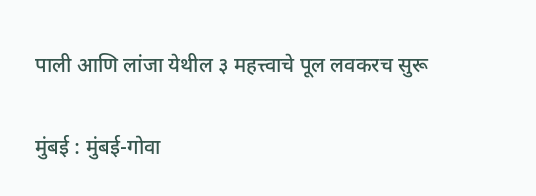पाली आणि लांजा येथील ३ महत्त्वाचे पूल लवकरच सुरू

मुंबई : मुंबई-गोवा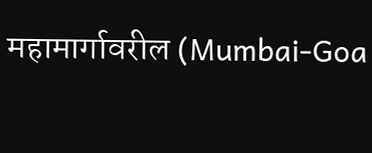महामार्गावरील (Mumbai-Goa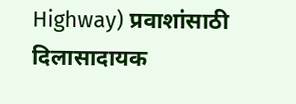Highway) प्रवाशांसाठी दिलासादायक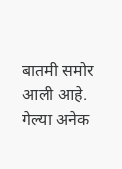बातमी समोर आली आहे. गेल्या अनेक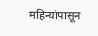महिन्यांपासून